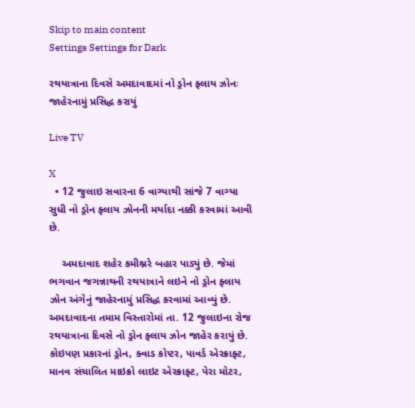Skip to main content
Settings Settings for Dark

રથયાત્રાના દિવસે અમદાવાદમાં નો ડ્રોન ફ્લાય ઝોનઃ જાહેરનામું પ્રસિદ્ધ કરાયું

Live TV

X
  • 12 જુલાઇ સવારના 6 વાગ્યાથી સાંજે 7 વાગ્યા સુધી નો ડ્રોન ફ્લાય ઝોનની મર્યાદા નક્કી કરવામાં આવી છે.

    અમદાવાદ શહેર કમીશ્નરે બહાર પાડ્યું છે. જેમાં ભગવાન જગન્નાથની રથયાત્રાને લઇને નો ડ્રોન ફ્લાય ઝોન અંગેનું જાહેરનામું પ્રસિદ્ધ કરવામાં આવ્યું છે. અમદાવાદના તમામ વિસ્તારોમાં તા. 12 જુલાઇના રોજ રથયાત્રાના દિવસે નો ડ્રોન ફ્લાય ઝોન જાહેર કરાયું છે.  કોઇપણ પ્રકારનાં ડ્રોન, ક્વાડ કોપ્ટર, પાવર્ડ એરક્રાફ્ટ, માનવ સંચાલિત માઇક્રો લાઇટ એરક્રાફ્ટ, પેરા મોટર,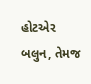હોટએર બલુન, તેમજ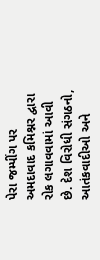પેરા જમ્પીંગ પર અમદાવાદ કમિશ્નર દ્વારા રોક લગાવવામાં આવી છે. દેશ વિરોધી સંગઠનો, આતંકવાદીઓ અને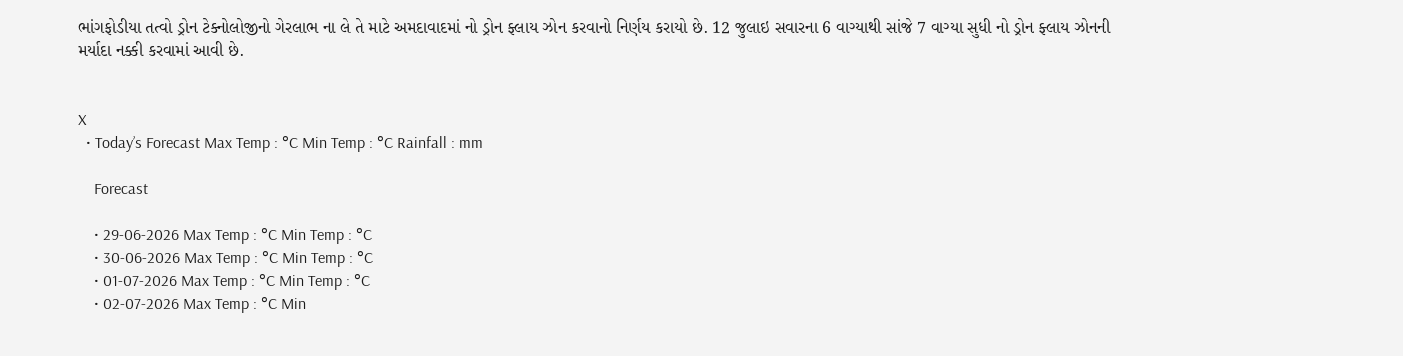ભાંગફોડીયા તત્વો ડ્રોન ટેક્નોલોજીનો ગેરલાભ ના લે તે માટે અમદાવાદમાં નો ડ્રોન ફ્લાય ઝોન કરવાનો નિર્ણય કરાયો છે. 12 જુલાઇ સવારના 6 વાગ્યાથી સાંજે 7 વાગ્યા સુધી નો ડ્રોન ફ્લાય ઝોનની મર્યાદા નક્કી કરવામાં આવી છે.


X
  • Today’s Forecast Max Temp : °C Min Temp : °C Rainfall : mm

    Forecast

    • 29-06-2026 Max Temp : °C Min Temp : °C
    • 30-06-2026 Max Temp : °C Min Temp : °C
    • 01-07-2026 Max Temp : °C Min Temp : °C
    • 02-07-2026 Max Temp : °C Min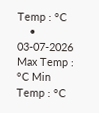Temp : °C
    • 03-07-2026 Max Temp : °C Min Temp : °C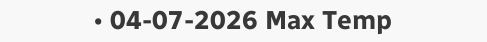• 04-07-2026 Max Temp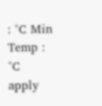: °C Min Temp : °C
apply